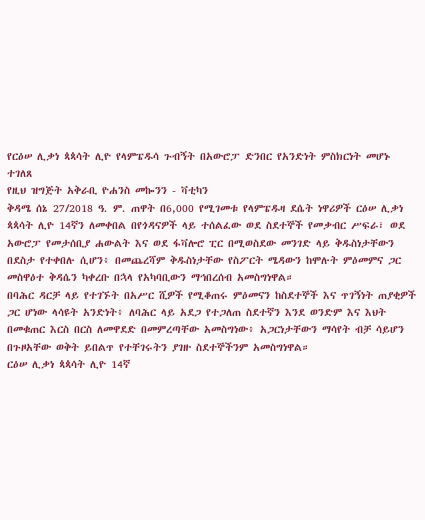የርዕሠ ሊቃነ ጳጳሳት ሊዮ የላምፔዱሳ ጉብኝት በአውሮፓ ድንበር የአንድነት ምስክርነት መሆኑ ተገለጸ
የዚህ ዝግጅት አቅራቢ ዮሐንስ መኰንን - ቫቲካን
ቅዳሜ ሰኔ 27/2018 ዓ. ም. ጠዋት በ6,000 የሚገመቱ የላምፔዱዛ ደሴት ነዋሪዎች ርዕሠ ሊቃነ ጳጳሳት ሊዮ 14ኛን ለመቀበል በየጎዳናዎች ላይ ተሰልፈው ወደ ስደተኞች የመቃብር ሥፍራ፣ ወደ አውሮፓ የመታሰቢያ ሐውልት እና ወደ ፋቫሎሮ ፒር በሚወስደው መንገድ ላይ ቅዱስነታቸውን በደስታ የተቀበሉ ሲሆን፥ በመጨረሻም ቅዱስነታቸው የስፖርት ሜዳውን ከሞሉት ምዕመምና ጋር መስዋዕተ ቅዳሴን ካቀረቡ በኋላ የአካባቢውን ማኅበረሰብ አመስግነዋል።
በባሕር ዳርቻ ላይ የተገኙት በአሥር ሺዎች የሚቆጠሩ ምዕመናን ከስደተኞች እና ጥገኝነት ጠያቂዎች ጋር ሆነው ላሳዩት አንድነት፥ ለባሕር ላይ አደጋ የተጋለጠ ስደተኛን እንደ ወንድም እና እህት በመቁጠር እርስ በርስ ለመዋደድ በመምረጣቸው አመስግነው፥ አጋርነታቸውን ማሳየት ብቻ ሳይሆን በጉዞአቸው ወቅት ይበልጥ የተቸገሩትን ያገዙ ስደተኞችንም አመስግነዋል።
ርዕሠ ሊቃነ ጳጳሳት ሊዮ 14ኛ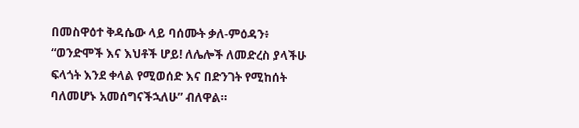በመስዋዕተ ቅዳሴው ላይ ባሰሙት ቃለ-ምዕዳን፥ “ወንድሞች እና እህቶች ሆይ! ለሌሎች ለመድረስ ያላችሁ ፍላጎት እንደ ቀላል የሚወሰድ እና በድንገት የሚከሰት ባለመሆኑ አመሰግናችኋለሁ” ብለዋል።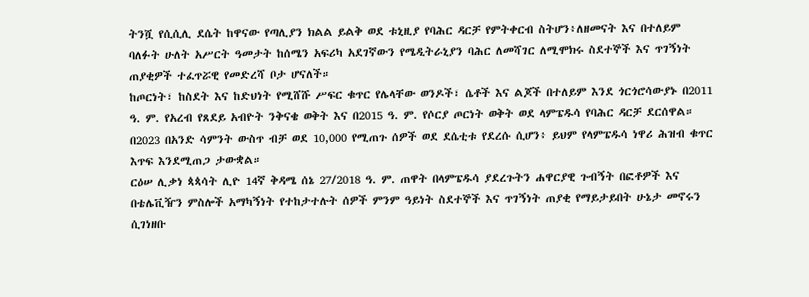ትንሿ የሲሲሊ ደሴት ከዋናው የጣሊያን ክልል ይልቅ ወደ ቱኒዚያ የባሕር ዳርቻ የምትቀርብ ስትሆን፥ለዘመናት እና በተለይም ባለፉት ሁለት አሥርት ዓመታት ከሰሜን አፍሪካ አደገኛውን የሜዲትራኒያን ባሕር ለመሻገር ለሚሞክሩ ስደተኞች እና ጥገኝነት ጠያቂዎች ተፈጥሯዊ የመድረሻ ቦታ ሆናለች።
ከጦርነት፣ ከስደት እና ከድህነት የሚሸሹ ሥፍር ቁጥር የሌላቸው ወንዶች፣ ሴቶች እና ልጆች በተለይም እንደ ጎርጎሮሳውያኑ በ2011 ዓ. ም. የአረብ የጸደይ አብዮት ንቅናቄ ወቅት እና በ2015 ዓ. ም. የሶርያ ጦርነት ወቅት ወደ ላምፔዱሳ የባሕር ዳርቻ ደርሰዋል። በ2023 በአንድ ሳምንት ውስጥ ብቻ ወደ 10,000 የሚጠጉ ሰዎች ወደ ደሴቲቱ የደረሱ ሲሆን፥ ይህም የላምፔዱሳ ነዋሪ ሕዝብ ቁጥር እጥፍ እንደሚጠጋ ታውቋል።
ርዕሠ ሊቃነ ጳጳሳት ሊዮ 14ኛ ቅዳሜ ሰኔ 27/2018 ዓ. ም. ጠዋት በላምፔዱሳ ያደረጉትን ሐዋርያዊ ጉብኝት በፎቶዎች እና በቴሌቪዥን ምስሎች አማካኝነት የተከታተሉት ሰዎች ምንም ዓይነት ስደተኞች እና ጥገኝነት ጠያቂ የማይታይበት ሁኔታ መኖሩን ሲገነዘቡ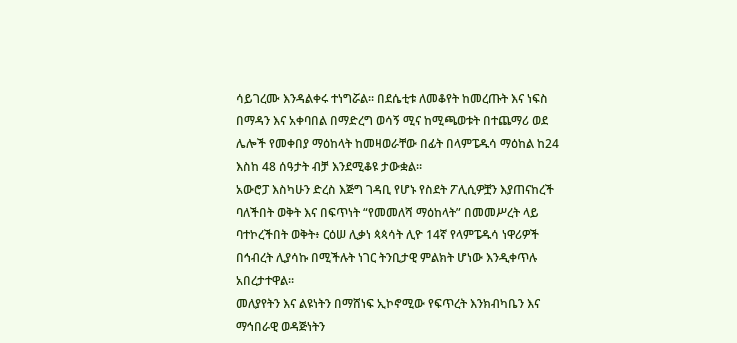ሳይገረሙ እንዳልቀሩ ተነግሯል። በደሴቲቱ ለመቆየት ከመረጡት እና ነፍስ በማዳን እና አቀባበል በማድረግ ወሳኝ ሚና ከሚጫወቱት በተጨማሪ ወደ ሌሎች የመቀበያ ማዕከላት ከመዛወራቸው በፊት በላምፔዱሳ ማዕከል ከ24 እስከ 48 ሰዓታት ብቻ እንደሚቆዩ ታውቋል።
አውሮፓ እስካሁን ድረስ እጅግ ገዳቢ የሆኑ የስደት ፖሊሲዎቿን እያጠናከረች ባለችበት ወቅት እና በፍጥነት “የመመለሻ ማዕከላት” በመመሥረት ላይ ባተኮረችበት ወቅት፥ ርዕሠ ሊቃነ ጳጳሳት ሊዮ 14ኛ የላምፔዱሳ ነዋሪዎች በኅብረት ሊያሳኩ በሚችሉት ነገር ትንቢታዊ ምልክት ሆነው እንዲቀጥሉ አበረታተዋል።
መለያየትን እና ልዩነትን በማሸነፍ ኢኮኖሚው የፍጥረት እንክብካቤን እና ማኅበራዊ ወዳጅነትን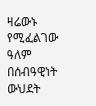ዛሬውኑ የሚፈልገው ዓለም በሰብዓዊነት ውህደት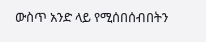ውስጥ አንድ ላይ የሚሰበሰብበትን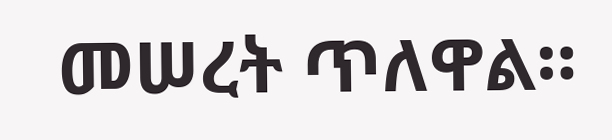መሠረት ጥለዋል።